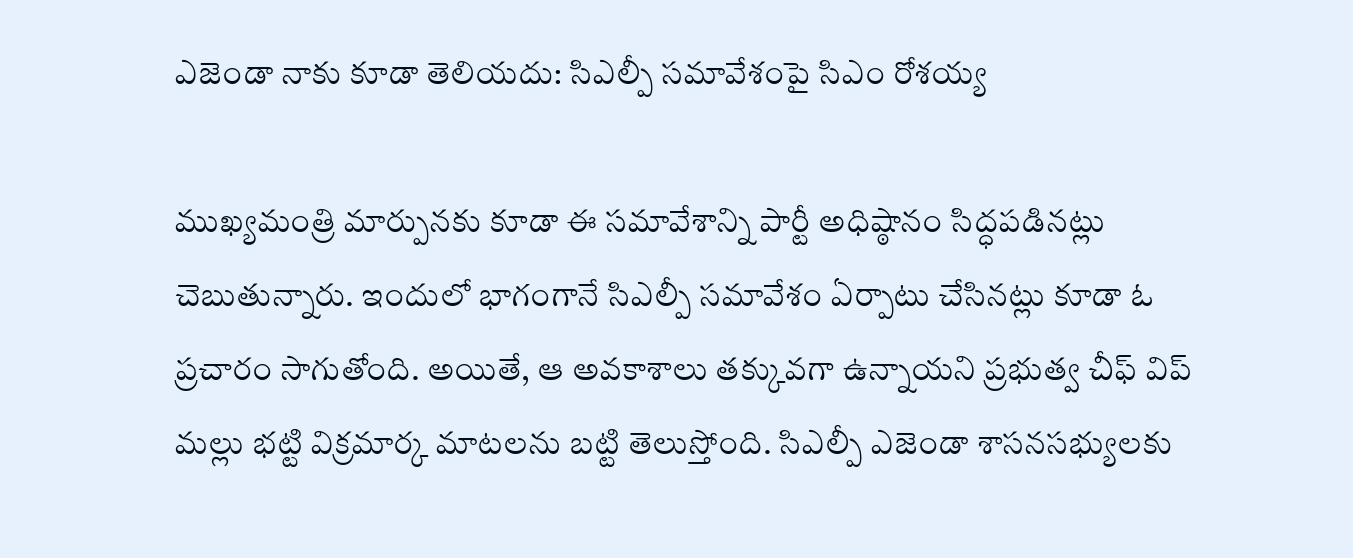ఎజెండా నాకు కూడా తెలియదు: సిఎల్పీ సమావేశంపై సిఎం రోశయ్య

ముఖ్యమంత్రి మార్పునకు కూడా ఈ సమావేశాన్ని పార్టీ అధిష్ఠానం సిద్ధపడినట్లు చెబుతున్నారు. ఇందులో భాగంగానే సిఎల్పీ సమావేశం ఏర్పాటు చేసినట్లు కూడా ఓ ప్రచారం సాగుతోంది. అయితే, ఆ అవకాశాలు తక్కువగా ఉన్నాయని ప్రభుత్వ చీఫ్ విప్ మల్లు భట్టి విక్రమార్క మాటలను బట్టి తెలుస్తోంది. సిఎల్పీ ఎజెండా శాసనసభ్యులకు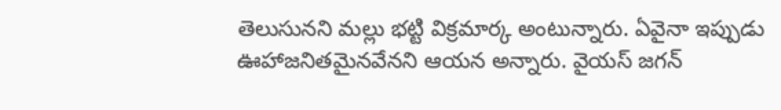తెలుసునని మల్లు భట్టి విక్రమార్క అంటున్నారు. ఏవైనా ఇప్పుడు ఊహాజనితమైనవేనని ఆయన అన్నారు. వైయస్ జగన్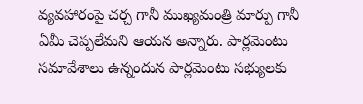వ్యవహారంపై చర్చ గానీ ముఖ్యమంత్రి మార్పు గానీ ఏమీ చెప్పలేమని ఆయన అన్నారు. పార్లమెంటు సమావేశాలు ఉన్నందున పార్లమెంటు సభ్యులకు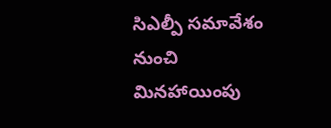సిఎల్పీ సమావేశం నుంచి మినహాయింపు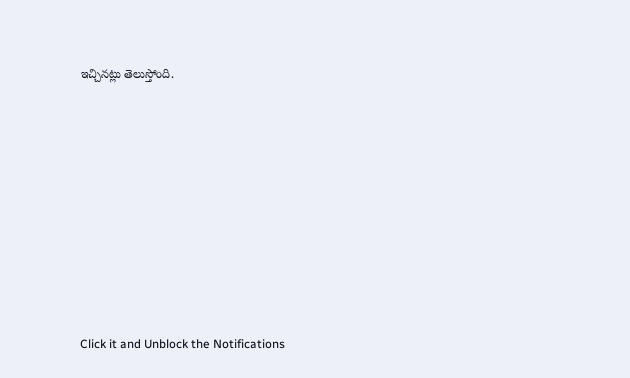ఇచ్చినట్లు తెలుస్తోంది.












Click it and Unblock the Notifications